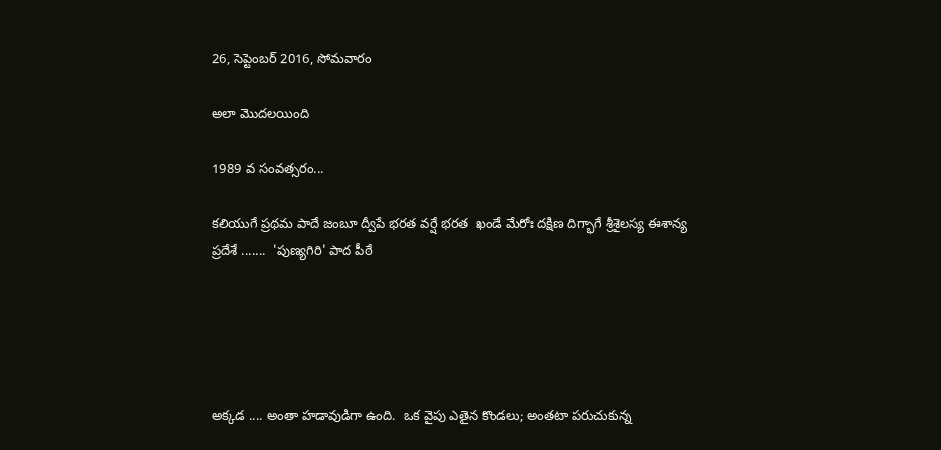26, సెప్టెంబర్ 2016, సోమవారం

అలా మొదలయింది

1989 వ సంవత్సరం...

కలియుగే ప్రథమ పాదే జంబూ ద్వీపే భరత వర్షే భరత  ఖండే మేరోః దక్షిణ దిగ్భాగే శ్రీశైలస్య ఈశాన్య ప్రదేశే .......  'పుణ్యగిరి' పాద పీఠే





అక్కడ .... అంతా హడావుడిగా ఉంది.  ఒక వైపు ఎతైన కొండలు; అంతటా పరుచుకున్న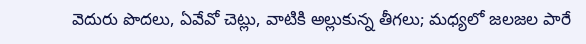వెదురు పొదలు, ఏవేవో చెట్లు, వాటికి అల్లుకున్న తీగలు; మధ్యలో జలజల పారే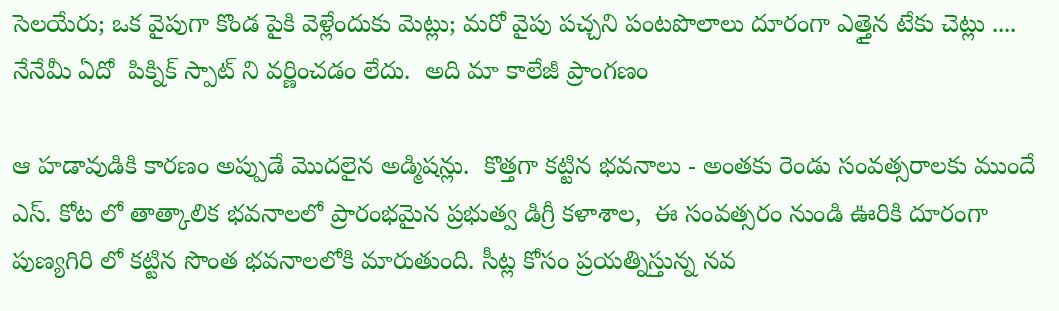సెలయేరు; ఒక వైపుగా కొండ పైకి వెళ్లేందుకు మెట్లు; మరో వైపు పచ్చని పంటపొలాలు దూరంగా ఎత్తైన టేకు చెట్లు .... నేనేమీ ఏదో  పిక్నిక్ స్పాట్ ని వర్ణించడం లేదు.  అది మా కాలేజీ ప్రాంగణం

ఆ హడావుడికి కారణం అప్పుడే మొదలైన అడ్మిషన్లు.  కొత్తగా కట్టిన భవనాలు - అంతకు రెండు సంవత్సరాలకు ముందే ఎస్. కోట లో తాత్కాలిక భవనాలలో ప్రారంభమైన ప్రభుత్వ డిగ్రీ కళాశాల,  ఈ సంవత్సరం నుండి ఊరికి దూరంగా పుణ్యగిరి లో కట్టిన సొంత భవనాలలోకి మారుతుంది. సీట్ల కోసం ప్రయత్నిస్తున్న నవ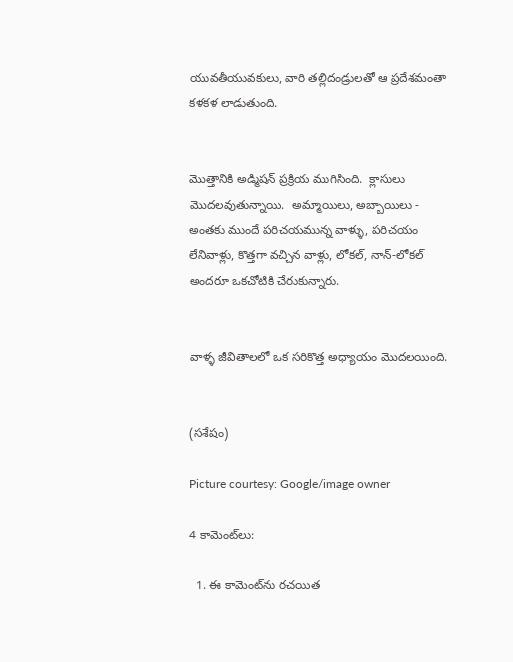యువతీయువకులు, వారి తల్లిదండ్రులతో ఆ ప్రదేశమంతా కళకళ లాడుతుంది.


మొత్తానికి అడ్మిషన్ ప్రక్రియ ముగిసింది.  క్లాసులు మొదలవుతున్నాయి.  అమ్మాయిలు, అబ్బాయిలు - అంతకు ముందే పరిచయమున్న వాళ్ళు, పరిచయం లేనివాళ్లు, కొత్తగా వచ్చిన వాళ్లు, లోకల్, నాన్-లోకల్ అందరూ ఒకచోటికి చేరుకున్నారు.


వాళ్ళ జీవితాలలో ఒక సరికొత్త అధ్యాయం మొదలయింది.


(సశేషం)

Picture courtesy: Google/image owner

4 కామెంట్‌లు:

  1. ఈ కామెంట్‌ను రచయిత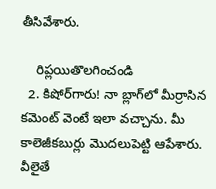తీసివేశారు.

    రిప్లయితొలగించండి
  2. కిషోర్‌గారు! నా బ్లాగ్‌లో మీర్రాసిన కమెంట్ వెంటే ఇలా వచ్చాను. మీ కాలెజీకబుర్లు మొదలుపెట్టి ఆపేశారు. వీలైతే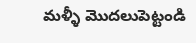మళ్ళీ మొదలుపెట్టండి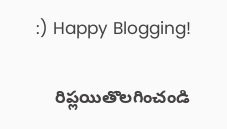:) Happy Blogging!

    రిప్లయితొలగించండి